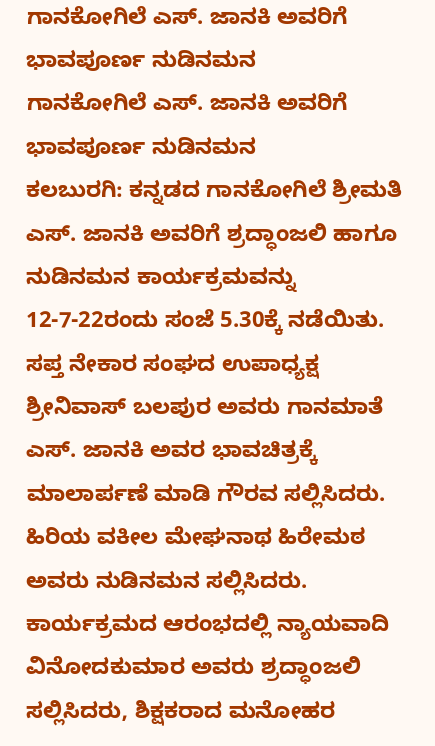ಗಾನಕೋಗಿಲೆ ಎಸ್. ಜಾನಕಿ ಅವರಿಗೆ ಭಾವಪೂರ್ಣ ನುಡಿನಮನ
ಗಾನಕೋಗಿಲೆ ಎಸ್. ಜಾನಕಿ ಅವರಿಗೆ ಭಾವಪೂರ್ಣ ನುಡಿನಮನ
ಕಲಬುರಗಿ: ಕನ್ನಡದ ಗಾನಕೋಗಿಲೆ ಶ್ರೀಮತಿ ಎಸ್. ಜಾನಕಿ ಅವರಿಗೆ ಶ್ರದ್ಧಾಂಜಲಿ ಹಾಗೂ ನುಡಿನಮನ ಕಾರ್ಯಕ್ರಮವನ್ನು 12-7-22ರಂದು ಸಂಜೆ 5.30ಕ್ಕೆ ನಡೆಯಿತು.
ಸಪ್ತ ನೇಕಾರ ಸಂಘದ ಉಪಾಧ್ಯಕ್ಷ ಶ್ರೀನಿವಾಸ್ ಬಲಪುರ ಅವರು ಗಾನಮಾತೆ ಎಸ್. ಜಾನಕಿ ಅವರ ಭಾವಚಿತ್ರಕ್ಕೆ ಮಾಲಾರ್ಪಣೆ ಮಾಡಿ ಗೌರವ ಸಲ್ಲಿಸಿದರು. ಹಿರಿಯ ವಕೀಲ ಮೇಘನಾಥ ಹಿರೇಮಠ ಅವರು ನುಡಿನಮನ ಸಲ್ಲಿಸಿದರು.
ಕಾರ್ಯಕ್ರಮದ ಆರಂಭದಲ್ಲಿ ನ್ಯಾಯವಾದಿ ವಿನೋದಕುಮಾರ ಅವರು ಶ್ರದ್ಧಾಂಜಲಿ ಸಲ್ಲಿಸಿದರು, ಶಿಕ್ಷಕರಾದ ಮನೋಹರ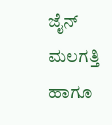ಜೈನ್ ಮಲಗತ್ತಿ ಹಾಗೂ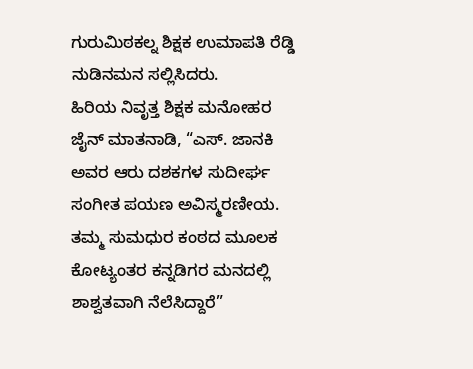ಗುರುಮಿಠಕಲ್ನ ಶಿಕ್ಷಕ ಉಮಾಪತಿ ರೆಡ್ಡಿ ನುಡಿನಮನ ಸಲ್ಲಿಸಿದರು.
ಹಿರಿಯ ನಿವೃತ್ತ ಶಿಕ್ಷಕ ಮನೋಹರ ಜೈನ್ ಮಾತನಾಡಿ, “ಎಸ್. ಜಾನಕಿ ಅವರ ಆರು ದಶಕಗಳ ಸುದೀರ್ಘ ಸಂಗೀತ ಪಯಣ ಅವಿಸ್ಮರಣೀಯ. ತಮ್ಮ ಸುಮಧುರ ಕಂಠದ ಮೂಲಕ ಕೋಟ್ಯಂತರ ಕನ್ನಡಿಗರ ಮನದಲ್ಲಿ ಶಾಶ್ವತವಾಗಿ ನೆಲೆಸಿದ್ದಾರೆ”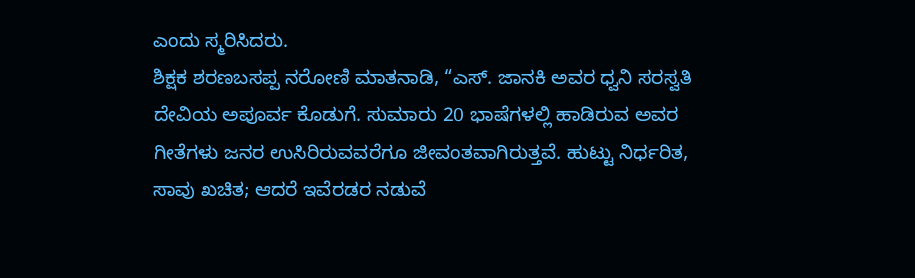ಎಂದು ಸ್ಮರಿಸಿದರು.
ಶಿಕ್ಷಕ ಶರಣಬಸಪ್ಪ ನರೋಣಿ ಮಾತನಾಡಿ, “ಎಸ್. ಜಾನಕಿ ಅವರ ಧ್ವನಿ ಸರಸ್ವತಿ ದೇವಿಯ ಅಪೂರ್ವ ಕೊಡುಗೆ. ಸುಮಾರು 20 ಭಾಷೆಗಳಲ್ಲಿ ಹಾಡಿರುವ ಅವರ ಗೀತೆಗಳು ಜನರ ಉಸಿರಿರುವವರೆಗೂ ಜೀವಂತವಾಗಿರುತ್ತವೆ. ಹುಟ್ಟು ನಿರ್ಧರಿತ, ಸಾವು ಖಚಿತ; ಆದರೆ ಇವೆರಡರ ನಡುವೆ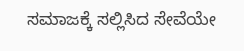ಸಮಾಜಕ್ಕೆ ಸಲ್ಲಿಸಿದ ಸೇವೆಯೇ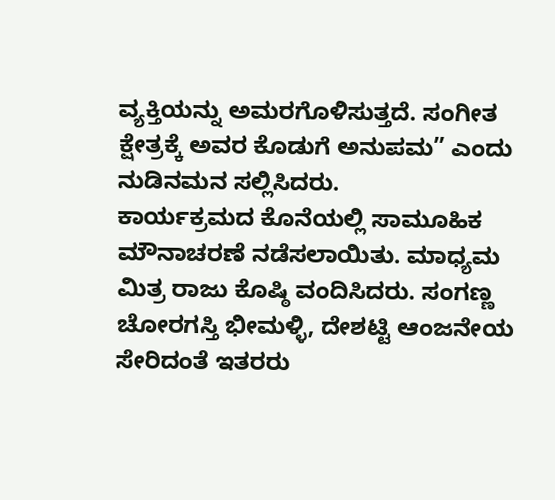ವ್ಯಕ್ತಿಯನ್ನು ಅಮರಗೊಳಿಸುತ್ತದೆ. ಸಂಗೀತ ಕ್ಷೇತ್ರಕ್ಕೆ ಅವರ ಕೊಡುಗೆ ಅನುಪಮ” ಎಂದು ನುಡಿನಮನ ಸಲ್ಲಿಸಿದರು.
ಕಾರ್ಯಕ್ರಮದ ಕೊನೆಯಲ್ಲಿ ಸಾಮೂಹಿಕ ಮೌನಾಚರಣೆ ನಡೆಸಲಾಯಿತು. ಮಾಧ್ಯಮ ಮಿತ್ರ ರಾಜು ಕೊಷ್ಠಿ ವಂದಿಸಿದರು. ಸಂಗಣ್ಣ ಚೋರಗಸ್ತಿ ಭೀಮಳ್ಳಿ, ದೇಶಟ್ಟಿ ಆಂಜನೇಯ ಸೇರಿದಂತೆ ಇತರರು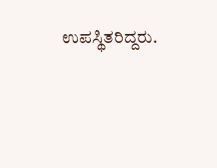ಉಪಸ್ಥಿತರಿದ್ದರು.